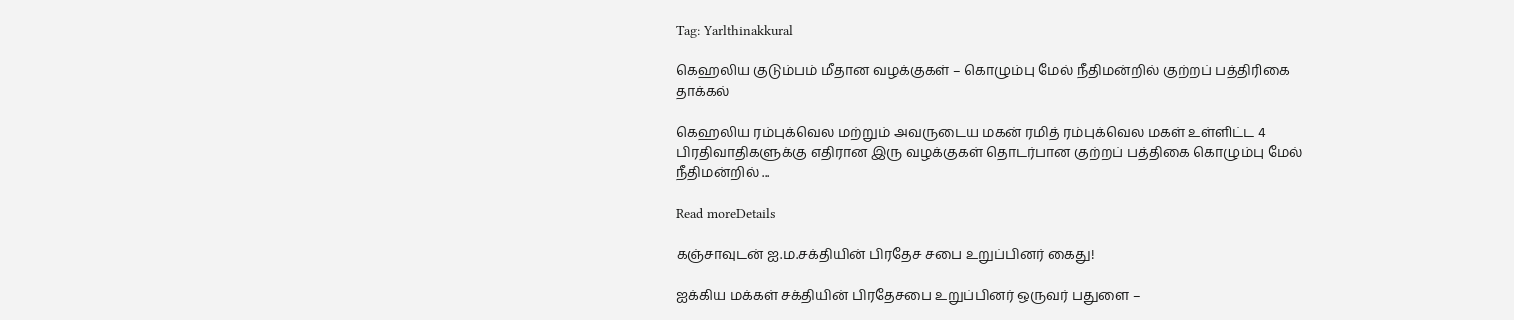Tag: Yarlthinakkural

கெஹலிய குடும்பம் மீதான வழக்குகள் – கொழும்பு மேல் நீதிமன்றில் குற்றப் பத்திரிகை தாக்கல்

கெஹலிய ரம்புக்வெல மற்றும் அவருடைய மகன் ரமித் ரம்புக்வெல மகள் உள்ளிட்ட 4 பிரதிவாதிகளுக்கு எதிரான இரு வழக்குகள் தொடர்பான குற்றப் பத்திகை கொழும்பு மேல் நீதிமன்றில் ...

Read moreDetails

கஞ்சாவுடன் ஐ.ம.சக்தியின் பிரதேச சபை உறுப்பினர் கைது!

ஐக்கிய மக்கள் சக்தியின் பிரதேசபை உறுப்பினர் ஒருவர் பதுளை –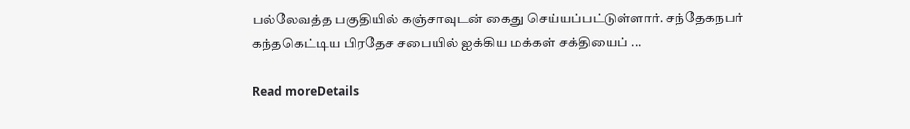பல்லேவத்த பகுதியில் கஞ்சாவுடன் கைது செய்யப்பட்டுள்ளார். சந்தேகநபர் கந்தகெட்டிய பிரதேச சபையில் ஐக்கிய மக்கள் சக்தியைப் ...

Read moreDetails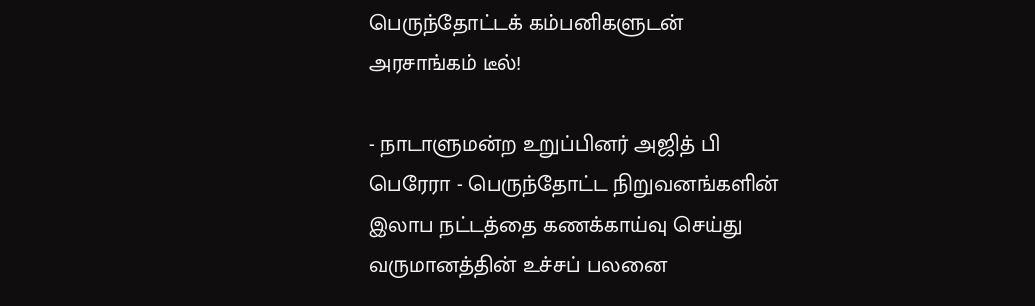பெருந்தோட்டக் கம்பனிகளுடன் அரசாங்கம் டீல்!

- நாடாளுமன்ற உறுப்பினர் அஜித் பி பெரேரா - பெருந்தோட்ட நிறுவனங்களின் இலாப நட்டத்தை கணக்காய்வு செய்து வருமானத்தின் உச்சப் பலனை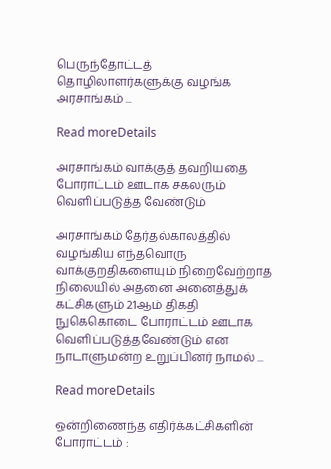பெருந்தோட்டத் தொழிலாளர்களுக்கு வழங்க அரசாங்கம் ...

Read moreDetails

அரசாங்கம் வாக்குத் தவறியதை போராட்டம் ஊடாக சகலரும் வெளிப்படுத்த வேண்டும்

அரசாங்கம் தேர்தல்காலத்தில் வழங்கிய எந்தவொரு வாக்குறதிகளையும் நிறைவேற்றாத நிலையில் அதனை அனைத்துக் கட்சிகளும் 21ஆம் திகதி நுகெகொடை போராட்டம் ஊடாக வெளிப்படுத்தவேண்டும் என நாடாளுமன்ற உறுப்பினர் நாமல் ...

Read moreDetails

ஒன்றிணைந்த எதிர்க்கட்சிகளின் போராட்டம் :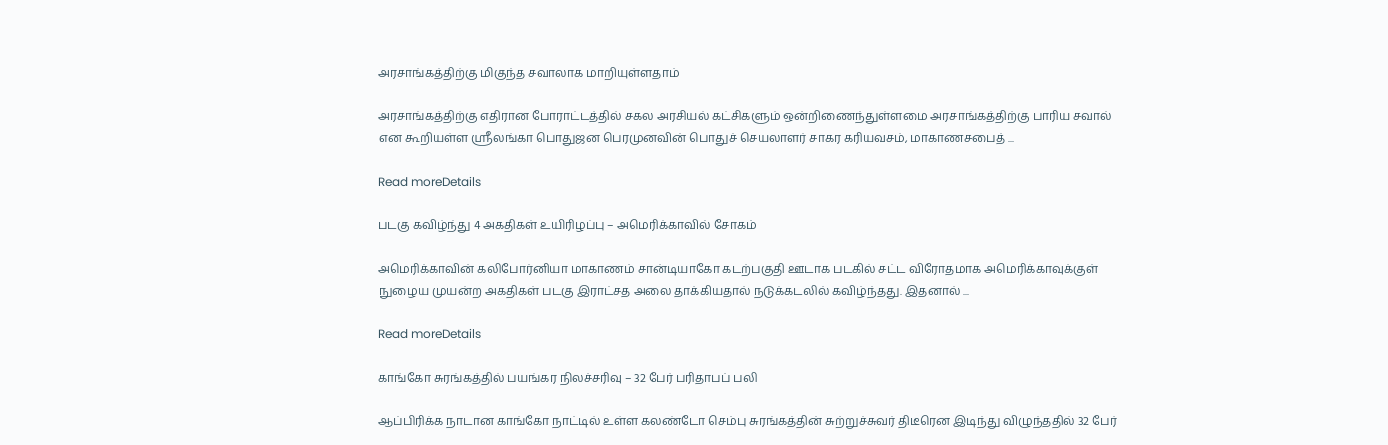அரசாங்கத்திற்கு மிகுந்த சவாலாக மாறியுள்ளதாம்

அரசாங்கத்திற்கு எதிரான போராட்டத்தில் சகல அரசியல் கட்சிகளும் ஒன்றிணைந்துள்ளமை அரசாங்கத்திற்கு பாரிய சவால் என கூறியள்ள ஸ்ரீலங்கா பொதுஜன பெரமுனவின் பொதுச் செயலாளர் சாகர கரியவசம், மாகாணசபைத் ...

Read moreDetails

படகு கவிழ்ந்து 4 அகதிகள் உயிரிழப்பு – அமெரிக்காவில் சோகம்

அமெரிக்காவின் கலிபோர்னியா மாகாணம் சான்டியாகோ கடற்பகுதி ஊடாக படகில் சட்ட விரோதமாக அமெரிக்காவுக்குள் நுழைய முயன்ற அகதிகள் படகு இராட்சத அலை தாக்கியதால் நடுக்கடலில் கவிழ்ந்தது. இதனால் ...

Read moreDetails

காங்கோ சுரங்கத்தில் பயங்கர நிலச்சரிவு – 32 பேர் பரிதாபப் பலி

ஆப்பிரிக்க நாடான காங்கோ நாட்டில் உள்ள கலண்டோ செம்பு சுரங்கத்தின் சுற்றுச்சுவர் திடீரென இடிந்து விழுந்ததில் 32 பேர்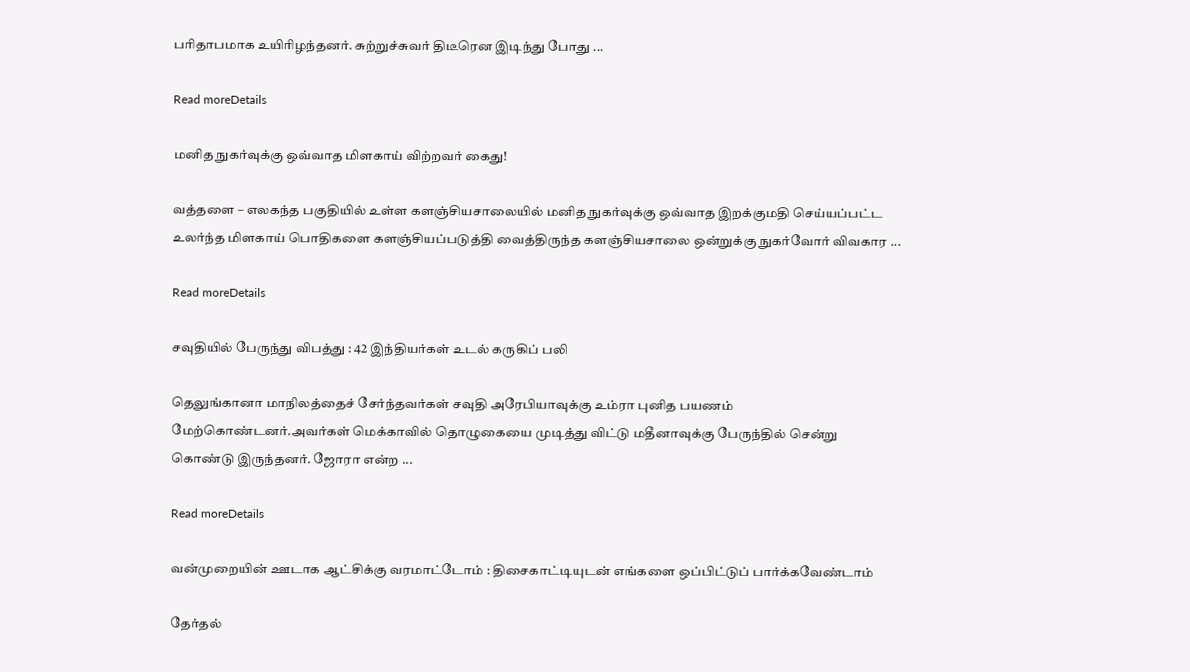பரிதாபமாக உயிரிழந்தனர். சுற்றுச்சுவர் திடீரென இடிந்து போது ...

Read moreDetails

மனித நுகர்வுக்கு ஒவ்வாத மிளகாய் விற்றவர் கைது!

வத்தளை – எலகந்த பகுதியில் உள்ள களஞ்சியசாலையில் மனித நுகர்வுக்கு ஒவ்வாத இறக்குமதி செய்யப்பட்ட உலர்ந்த மிளகாய் பொதிகளை களஞ்சியப்படுத்தி வைத்திருந்த களஞ்சியசாலை ஒன்றுக்கு நுகர்வோர் விவகார ...

Read moreDetails

சவுதியில் பேருந்து விபத்து : 42 இந்தியர்கள் உடல் கருகிப் பலி

தெலுங்கானா மாநிலத்தைச் சேர்ந்தவர்கள் சவுதி அரேபியாவுக்கு உம்ரா புனித பயணம் மேற்கொண்டனர்.அவர்கள் மெக்காவில் தொழுகையை முடித்து விட்டு மதீனாவுக்கு பேருந்தில் சென்று கொண்டு இருந்தனர். ஜோரா என்ற ...

Read moreDetails

வன்முறையின் ஊடாக ஆட்சிக்கு வரமாட்டோம் : திசைகாட்டியுடன் எங்களை ஒப்பிட்டுப் பார்க்கவேண்டாம்

தேர்தல்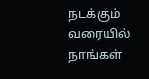நடக்கும் வரையில் நாங்கள்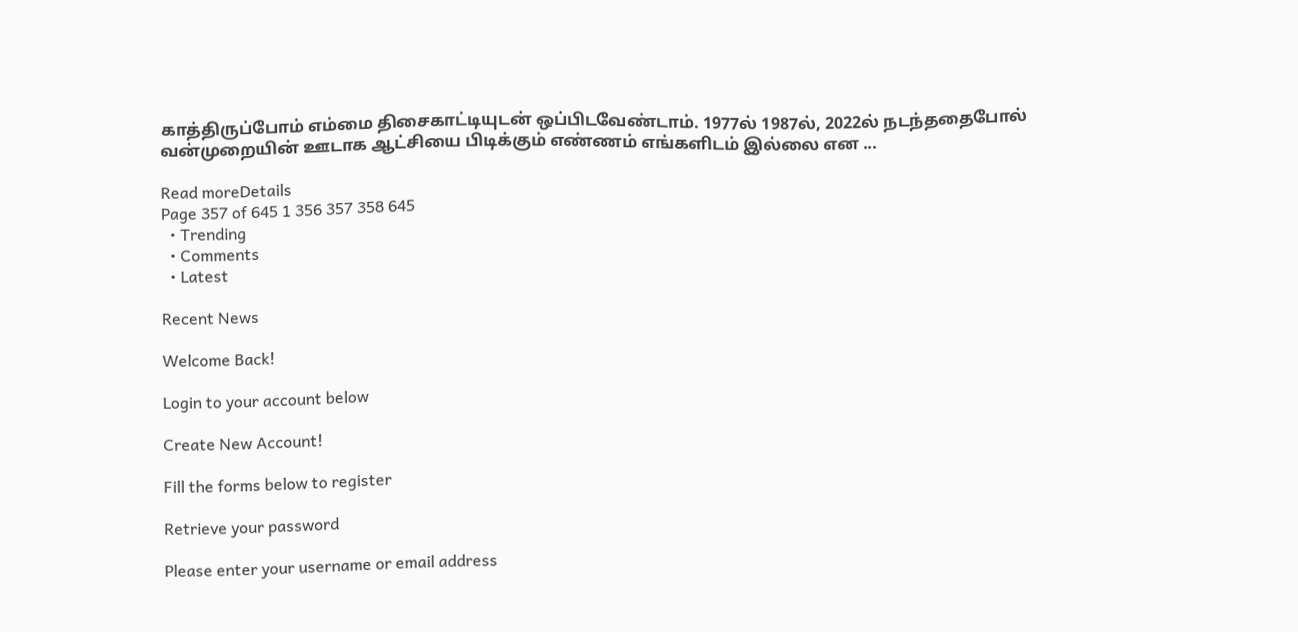காத்திருப்போம் எம்மை திசைகாட்டியுடன் ஒப்பிடவேண்டாம். 1977ல் 1987ல், 2022ல் நடந்ததைபோல் வன்முறையின் ஊடாக ஆட்சியை பிடிக்கும் எண்ணம் எங்களிடம் இல்லை என ...

Read moreDetails
Page 357 of 645 1 356 357 358 645
  • Trending
  • Comments
  • Latest

Recent News

Welcome Back!

Login to your account below

Create New Account!

Fill the forms below to register

Retrieve your password

Please enter your username or email address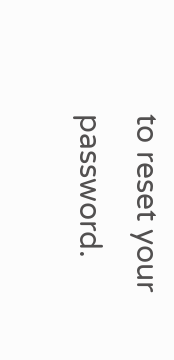to reset your password.